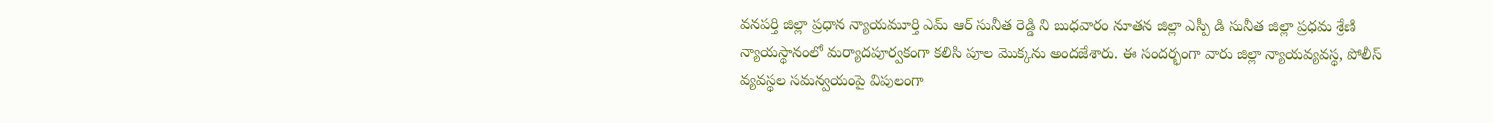వనపర్తి జిల్లా ప్రధాన న్యాయమూర్తి ఎమ్ ఆర్ సునీత రెడ్డి ని బుధవారం నూతన జిల్లా ఎస్పీ డి సునీత జిల్లా ప్రధమ శ్రేణి న్యాయస్థానంలో మర్యాదపూర్వకంగా కలిసి పూల మొక్కను అందజేశారు. ఈ సందర్భంగా వారు జిల్లా న్యాయవ్యవస్థ, పోలీస్ వ్యవస్థల సమన్వయంపై విపులంగా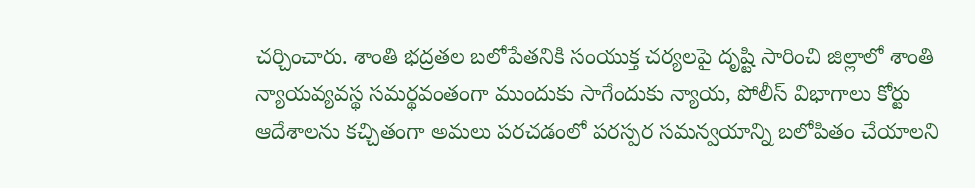చర్చించారు. శాంతి భద్రతల బలోపేతనికి సంయుక్త చర్యలపై దృష్టి సారించి జిల్లాలో శాంతి న్యాయవ్యవస్థ సమర్థవంతంగా ముందుకు సాగేందుకు న్యాయ, పోలీస్ విభాగాలు కోర్టు ఆదేశాలను కచ్చితంగా అమలు పరచడంలో పరస్పర సమన్వయాన్ని బలోపితం చేయాలని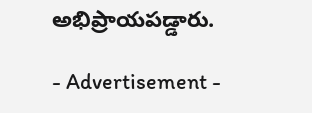అభిప్రాయపడ్డారు.

- Advertisement -